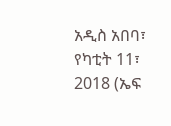አዲስ አበባ፣ የካቲት 11፣ 2018 (ኤፍ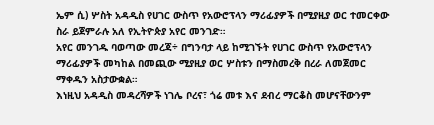ኤም ሲ) ሦስት አዳዲስ የሀገር ውስጥ የአውሮፕላን ማሪፊያዎች በሚያዚያ ወር ተመርቀው ስራ ይጀምራሉ አለ የኢትዮጵያ አየር መንገድ።
አየር መንገዱ ባወጣው መረጃ÷ በግንባታ ላይ ከሚገኙት የሀገር ውስጥ የአውሮፕላን ማሪፊያዎች መካከል በመጪው ሚያዚያ ወር ሦስቱን በማስመረቅ በረራ ለመጀመር ማቀዱን አስታውቋል።
እነዚህ አዳዲስ መዳረሻዎች ነገሌ ቦረና፣ ጎሬ መቱ እና ደብረ ማርቆስ መሆናቸውንም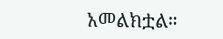አመልክቷል።